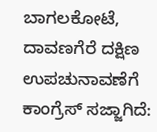ಬಾಗಲಕೋಟೆ, ದಾವಣಗೆರೆ ದಕ್ಷಿಣ ಉಪಚುನಾವಣೆಗೆ ಕಾಂಗ್ರೆಸ್ ಸಜ್ಜಾಗಿದೆ: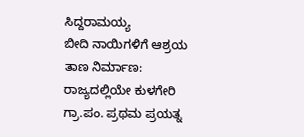ಸಿದ್ದರಾಮಯ್ಯ
ಬೀದಿ ನಾಯಿಗಳಿಗೆ ಆಶ್ರಯ ತಾಣ ನಿರ್ಮಾಣ: ರಾಜ್ಯದಲ್ಲಿಯೇ ಕುಳಗೇರಿ ಗ್ರಾ.ಪಂ. ಪ್ರಥಮ ಪ್ರಯತ್ನ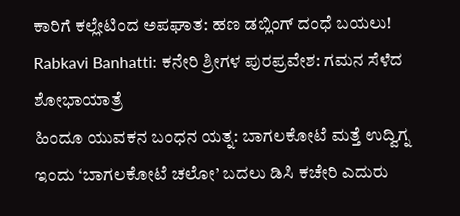ಕಾರಿಗೆ ಕಲ್ಲೇಟಿಂದ ಅಪಘಾತ: ಹಣ ಡಬ್ಲಿಂಗ್ ದಂಧೆ ಬಯಲು!
Rabkavi Banhatti: ಕನೇರಿ ಶ್ರೀಗಳ ಪುರಪ್ರವೇಶ: ಗಮನ ಸೆಳೆದ ಶೋಭಾಯಾತ್ರೆ
ಹಿಂದೂ ಯುವಕನ ಬಂಧನ ಯತ್ನ: ಬಾಗಲಕೋಟೆ ಮತ್ತೆ ಉದ್ವಿಗ್ನ
ಇಂದು ‘ಬಾಗಲಕೋಟೆ ಚಲೋ’ ಬದಲು ಡಿಸಿ ಕಚೇರಿ ಎದುರು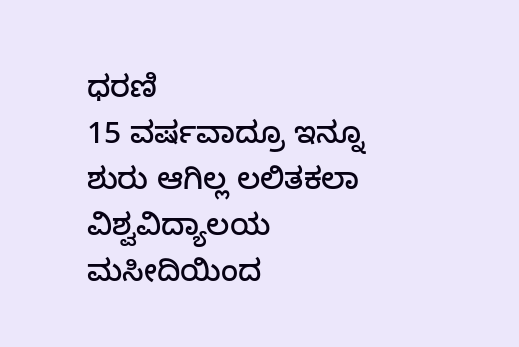ಧರಣಿ
15 ವರ್ಷವಾದ್ರೂ ಇನ್ನೂ ಶುರು ಆಗಿಲ್ಲ ಲಲಿತಕಲಾ ವಿಶ್ವವಿದ್ಯಾಲಯ
ಮಸೀದಿಯಿಂದ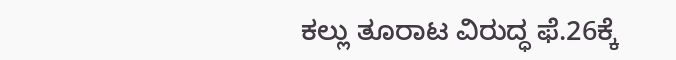ಕಲ್ಲು ತೂರಾಟ ವಿರುದ್ಧ ಫೆ.26ಕ್ಕೆ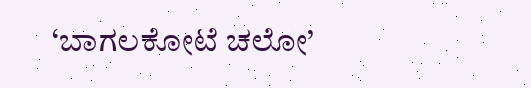‘ಬಾಗಲಕೋಟೆ ಚಲೋ’